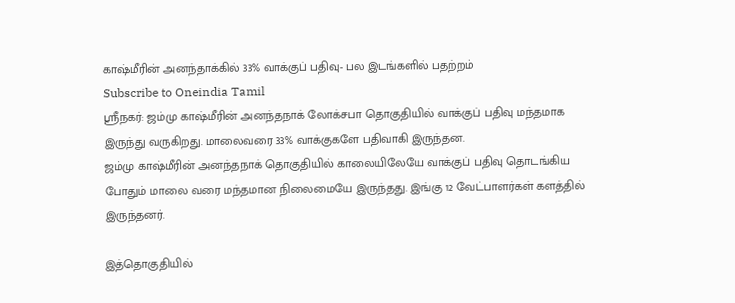காஷ்மீரின் அனந்தாக்கில் 33% வாக்குப் பதிவு- பல இடங்களில் பதற்றம்
Subscribe to Oneindia Tamil
ஸ்ரீநகர்: ஜம்மு காஷ்மீரின் அனந்தநாக் லோக்சபா தொகுதியில் வாக்குப் பதிவு மந்தமாக இருந்து வருகிறது. மாலைவரை 33% வாக்குகளே பதிவாகி இருந்தன.
ஜம்மு காஷ்மீரின் அனந்தநாக் தொகுதியில் காலையிலேயே வாக்குப் பதிவு தொடங்கிய போதும் மாலை வரை மந்தமான நிலைமையே இருந்தது. இங்கு 12 வேட்பாளர்கள் களத்தில் இருந்தனர்.

இத்தொகுதியில்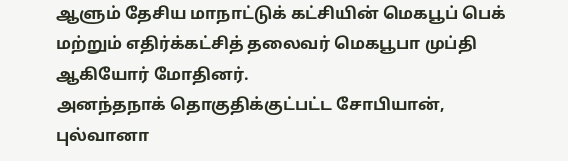ஆளும் தேசிய மாநாட்டுக் கட்சியின் மெகபூப் பெக் மற்றும் எதிர்க்கட்சித் தலைவர் மெகபூபா முப்தி ஆகியோர் மோதினர்.
அனந்தநாக் தொகுதிக்குட்பட்ட சோபியான், புல்வானா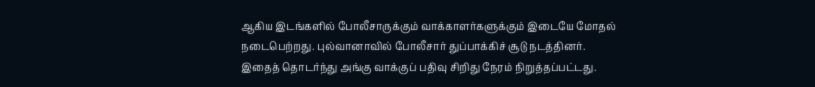ஆகிய இடங்களில் போலீசாருக்கும் வாக்காளர்களுக்கும் இடையே மோதல் நடைபெற்றது. புல்வானாவில் போலீசார் துப்பாக்கிச் சூடு நடத்தினர்.
இதைத் தொடர்ந்து அங்கு வாக்குப் பதிவு சிறிது நேரம் நிறுத்தப்பட்டது.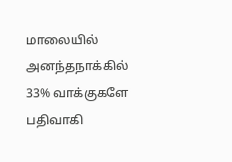மாலையில் அனந்தநாக்கில் 33% வாக்குகளே பதிவாகி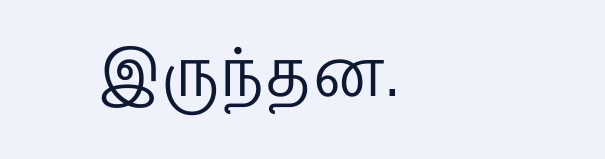இருந்தன.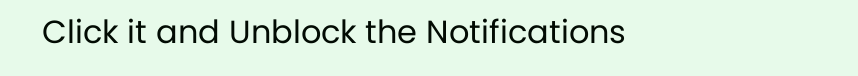Click it and Unblock the Notifications